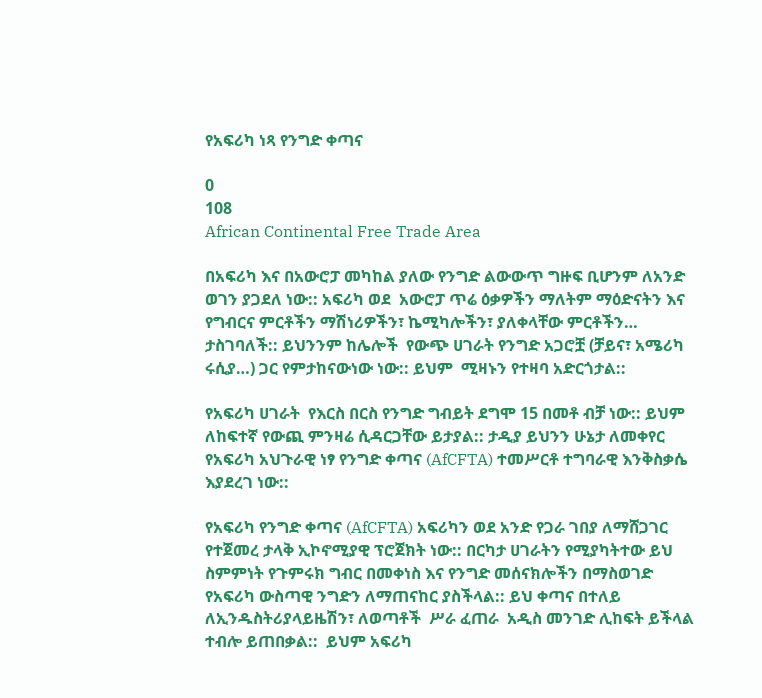የአፍሪካ ነጻ የንግድ ቀጣና

0
108
African Continental Free Trade Area

በአፍሪካ እና በአውሮፓ መካከል ያለው የንግድ ልውውጥ ግዙፍ ቢሆንም ለአንድ ወገን ያጋደለ ነው:: አፍሪካ ወደ  አውሮፓ ጥሬ ዕቃዎችን ማለትም ማዕድናትን እና የግብርና ምርቶችን ማሽነሪዎችን፣ ኬሚካሎችን፣ ያለቀላቸው ምርቶችን… ታስገባለች:: ይህንንም ከሌሎች  የውጭ ሀገራት የንግድ አጋሮቿ (ቻይና፣ አሜሪካ ሩሲያ…) ጋር የምታከናውነው ነው:: ይህም  ሚዛኑን የተዛባ አድርጎታል::

የአፍሪካ ሀገራት  የእርስ በርስ የንግድ ግብይት ደግሞ 15 በመቶ ብቻ ነው:: ይህም ለከፍተኛ የውጪ ምንዛሬ ሲዳርጋቸው ይታያል:: ታዲያ ይህንን ሁኔታ ለመቀየር የአፍሪካ አህጉራዊ ነፃ የንግድ ቀጣና (AfCFTA) ተመሥርቶ ተግባራዊ እንቅስቃሴ እያደረገ ነው::

የአፍሪካ የንግድ ቀጣና (AfCFTA) አፍሪካን ወደ አንድ የጋራ ገበያ ለማሸጋገር  የተጀመረ ታላቅ ኢኮኖሚያዊ ፕሮጀክት ነው:: በርካታ ሀገራትን የሚያካትተው ይህ ስምምነት የጉምሩክ ግብር በመቀነስ እና የንግድ መሰናክሎችን በማስወገድ የአፍሪካ ውስጣዊ ንግድን ለማጠናከር ያስችላል:: ይህ ቀጣና በተለይ ለኢንዱስትሪያላይዜሽን፣ ለወጣቶች  ሥራ ፈጠራ  አዲስ መንገድ ሊከፍት ይችላል ተብሎ ይጠበቃል::  ይህም አፍሪካ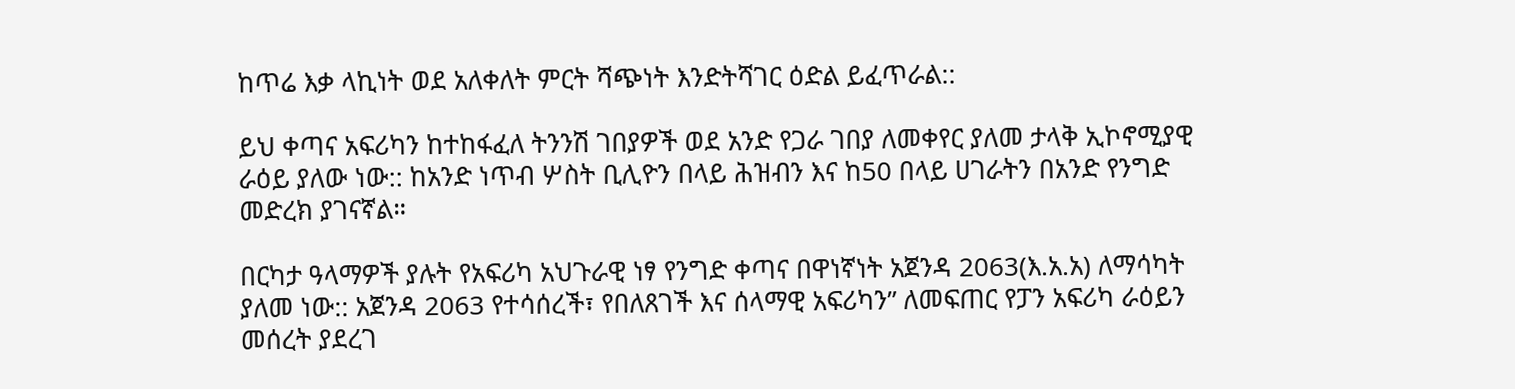ከጥሬ እቃ ላኪነት ወደ አለቀለት ምርት ሻጭነት እንድትሻገር ዕድል ይፈጥራል::

ይህ ቀጣና አፍሪካን ከተከፋፈለ ትንንሽ ገበያዎች ወደ አንድ የጋራ ገበያ ለመቀየር ያለመ ታላቅ ኢኮኖሚያዊ ራዕይ ያለው ነው:: ከአንድ ነጥብ ሦስት ቢሊዮን በላይ ሕዝብን እና ከ50 በላይ ሀገራትን በአንድ የንግድ መድረክ ያገናኛል።

በርካታ ዓላማዎች ያሉት የአፍሪካ አህጉራዊ ነፃ የንግድ ቀጣና በዋነኛነት አጀንዳ 2063(እ.አ.አ) ለማሳካት ያለመ ነው:: አጀንዳ 2063 የተሳሰረች፣ የበለጸገች እና ሰላማዊ አፍሪካን” ለመፍጠር የፓን አፍሪካ ራዕይን መሰረት ያደረገ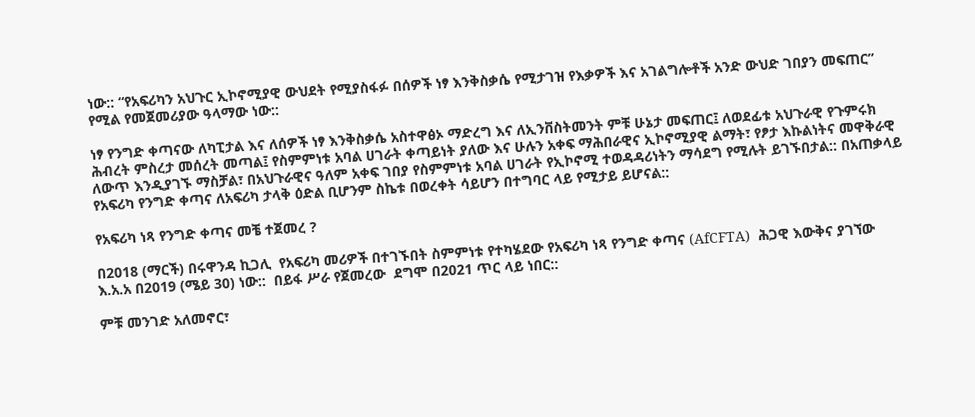ነው:: “የአፍሪካን አህጉር ኢኮኖሚያዊ ውህደት የሚያስፋፉ በሰዎች ነፃ እንቅስቃሴ የሚታገዝ የእቃዎች እና አገልግሎቶች አንድ ውህድ ገበያን መፍጠር” የሚል የመጀመሪያው ዓላማው ነው::

ነፃ የንግድ ቀጣናው ለካፒታል እና ለሰዎች ነፃ እንቅስቃሴ አስተዋፅኦ ማድረግ እና ለኢንቨስትመንት ምቹ ሁኔታ መፍጠር፤ ለወደፊቱ አህጉራዊ የጉምሩክ ሕብረት ምስረታ መሰረት መጣል፤ የስምምነቱ አባል ሀገራት ቀጣይነት ያለው እና ሁሉን አቀፍ ማሕበራዊና ኢኮኖሚያዊ ልማት፣ የፆታ እኩልነትና መዋቅራዊ ለውጥ እንዲያገኙ ማስቻል፣ በአህጉራዊና ዓለም አቀፍ ገበያ የስምምነቱ አባል ሀገራት የኢኮኖሚ ተወዳዳሪነትን ማሳደግ የሚሉት ይገኙበታል:: በአጠቃላይ የአፍሪካ የንግድ ቀጣና ለአፍሪካ ታላቅ ዕድል ቢሆንም ስኬቱ በወረቀት ሳይሆን በተግባር ላይ የሚታይ ይሆናል::

የአፍሪካ ነጻ የንግድ ቀጣና መቼ ተጀመረ ?

በ2018 (ማርች) በሩዋንዳ ኪጋሊ  የአፍሪካ መሪዎች በተገኙበት ስምምነቱ የተካሄደው የአፍሪካ ነጻ የንግድ ቀጣና (AfCFTA)  ሕጋዊ እውቅና ያገኘው እ.አ.አ በ2019 (ሜይ 30) ነው::  በይፋ ሥራ የጀመረው  ደግሞ በ2021 ጥር ላይ ነበር::

ምቹ መንገድ አለመኖር፣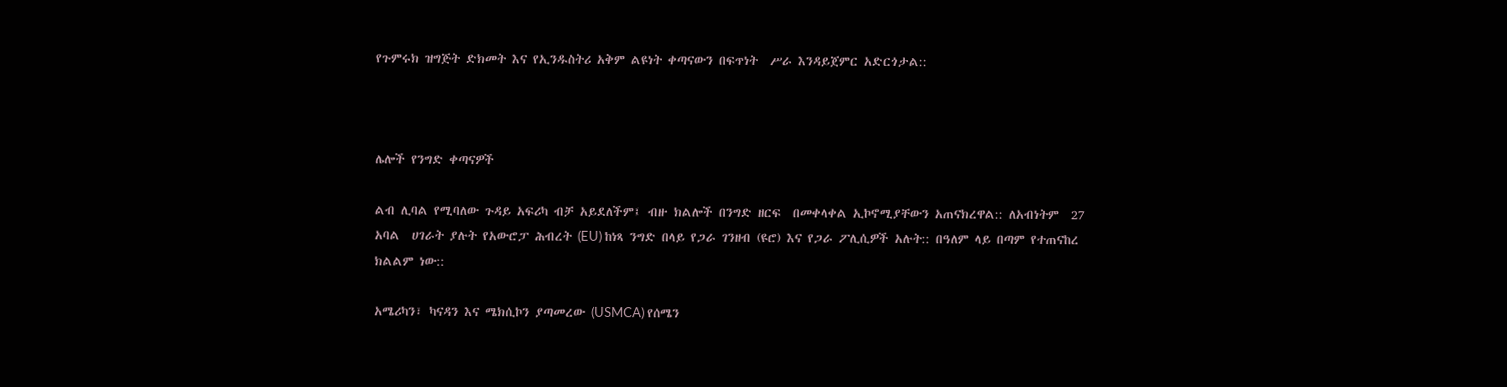የጉምሩክ ዝግጅት ድክመት እና የኢንዱስትሪ አቅም ልዩነት ቀጣናውን በፍጥነት  ሥራ እንዳይጀምር አድርጎታል::



ሌሎች የንግድ ቀጣናዎች

ልብ ሊባል የሚባለው ጉዳይ አፍሪካ ብቻ አይደለችም፤ ብዙ ክልሎች በንግድ ዘርፍ  በመቀላቀል ኢኮኖሚያቸውን አጠናክረዋል:: ለአብነትም  27 አባል  ሀገራት ያሉት የአውሮፓ ሕብረት (EU) ከነጻ ንግድ በላይ የጋራ ገንዘብ (ዩሮ) እና የጋራ ፖሊሲዎች አሉት:: በዓለም ላይ በጣም የተጠናከረ ክልልም ነው::

አሜሪካን፣ ካናዳን እና ሜክሲኮን ያጣመረው (USMCA) የሰሜን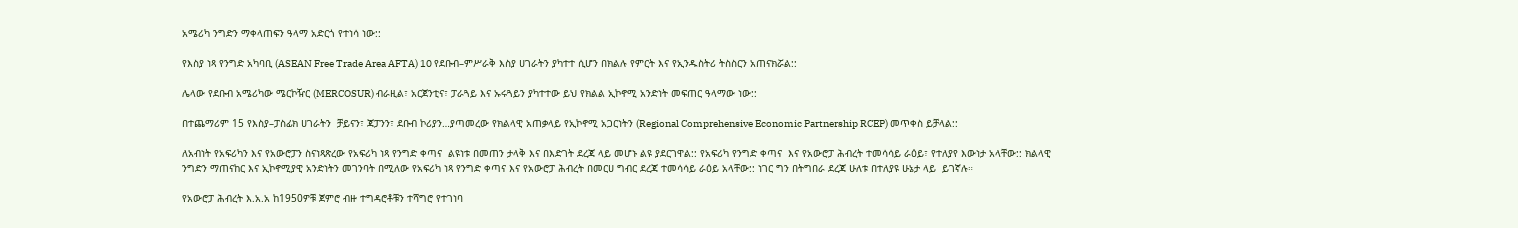አሜሪካ ንግድን ማቀላጠፍን ዓላማ አድርጎ የተነሳ ነው::

የእስያ ነጻ የንግድ አካባቢ (ASEAN Free Trade Area AFTA) 10 የደቡብ–ምሥራቅ እስያ ሀገራትን ያካተተ ሲሆን በክልሉ የምርት እና የኢንዱስትሪ ትስስርን አጠናክሯል::

ሌላው የደቡብ አሜሪካው ሜርኮዥር (MERCOSUR) ብራዚል፣ አርጀንቲና፣ ፓራጓይ እና ኡሩጓይን ያካተተው ይህ የክልል ኢኮኖሚ አንድነት መፍጠር ዓላማው ነው::

በተጨማሪም 15 የእስያ–ፓስፊክ ሀገራትን  ቻይናን፣ ጃፓንን፣ ደቡብ ኮሪያን…ያጣመረው የክልላዊ አጠቃላይ የኢኮኖሚ አጋርነትን (Regional Comprehensive Economic Partnership RCEP) መጥቀስ ይቻላል::

ለአብነት የአፍሪካን እና የአውሮፓን ስናነጻጽረው የአፍሪካ ነጻ የንግድ ቀጣና  ልዩነቱ በመጠን ታላቅ እና በእድገት ደረጃ ላይ መሆኑ ልዩ ያደርገዋል:: የአፍሪካ የንግድ ቀጣና  እና የአውሮፓ ሕብረት ተመሳሳይ ራዕይ፣ የተለያየ እውነታ አላቸው:: ክልላዊ ንግድን ማጠናከር እና ኢኮኖሚያዊ አንድነትን መገንባት በሚለው የአፍሪካ ነጻ የንግድ ቀጣና እና የአውሮፓ ሕብረት በመርሀ ግብር ደረጃ ተመሳሳይ ራዕይ አላቸው:: ነገር ግን በትግበራ ደረጃ ሁለቱ በተለያዩ ሁኔታ ላይ  ይገኛሉ።

የአውሮፓ ሕብረት እ.አ.አ ከ1950ዎቹ ጀምሮ ብዙ ተግዳሮቶቹን ተሻግሮ የተገነባ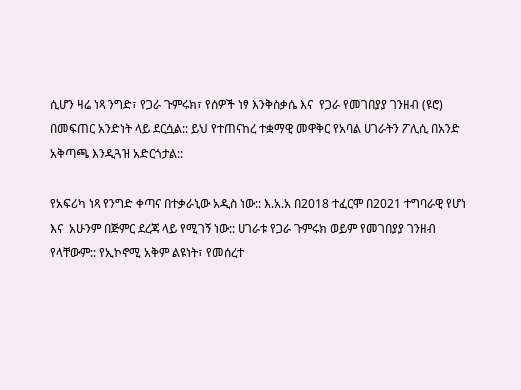ሲሆን ዛሬ ነጻ ንግድ፣ የጋራ ጉምሩክ፣ የሰዎች ነፃ እንቅስቃሴ እና  የጋራ የመገበያያ ገንዘብ (ዩሮ) በመፍጠር አንድነት ላይ ደርሷል:: ይህ የተጠናከረ ተቋማዊ መዋቅር የአባል ሀገራትን ፖሊሲ በአንድ አቅጣጫ እንዲጓዝ አድርጎታል::

የአፍሪካ ነጻ የንግድ ቀጣና በተቃራኒው አዲስ ነው:: እ.አ.አ በ2018 ተፈርሞ በ2021 ተግባራዊ የሆነ እና  አሁንም በጅምር ደረጃ ላይ የሚገኝ ነው:: ሀገራቱ የጋራ ጉምሩክ ወይም የመገበያያ ገንዘብ የላቸውም:: የኢኮኖሚ አቅም ልዩነት፣ የመሰረተ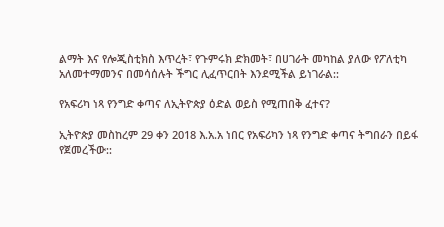ልማት እና የሎጂስቲክስ እጥረት፣ የጉምሩክ ድክመት፣ በሀገራት መካከል ያለው የፖለቲካ አለመተማመንና በመሳሰሉት ችግር ሊፈጥርበት እንደሚችል ይነገራል::

የአፍሪካ ነጻ የንግድ ቀጣና ለኢትዮጵያ ዕድል ወይስ የሚጠበቅ ፈተና?

ኢትዮጵያ መስከረም 29 ቀን 2018 እ.አ.አ ነበር የአፍሪካን ነጻ የንግድ ቀጣና ትግበራን በይፋ የጀመረችው::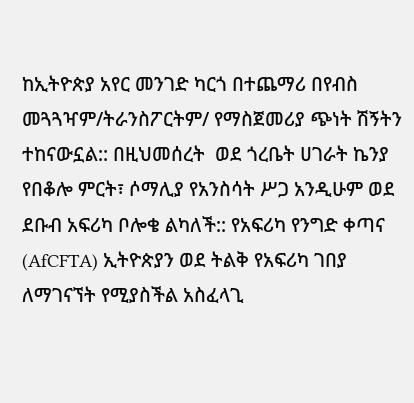ከኢትዮጵያ አየር መንገድ ካርጎ በተጨማሪ በየብስ መጓጓዣም/ትራንስፖርትም/ የማስጀመሪያ ጭነት ሽኝትን ተከናውኗል:: በዚህመሰረት  ወደ ጎረቤት ሀገራት ኬንያ የበቆሎ ምርት፣ ሶማሊያ የአንስሳት ሥጋ አንዲሁም ወደ ደቡብ አፍሪካ ቦሎቄ ልካለች:: የአፍሪካ የንግድ ቀጣና (AfCFTA) ኢትዮጵያን ወደ ትልቅ የአፍሪካ ገበያ ለማገናኘት የሚያስችል አስፈላጊ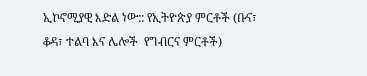ኢኮኖሚያዊ እድል ነው:: የኢትዮጵያ ምርቶች (ቡና፣ ቆዳ፣ ተልባ እና ሌሎች  የግብርና ምርቶች)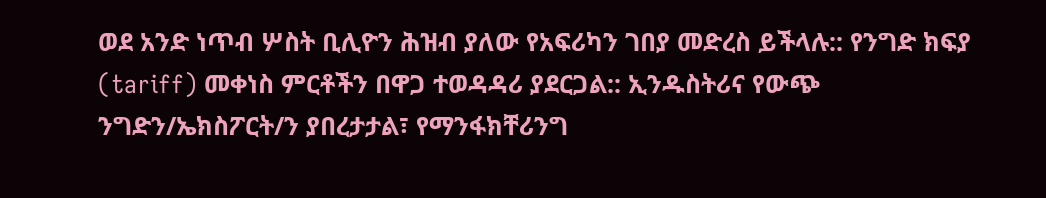ወደ አንድ ነጥብ ሦስት ቢሊዮን ሕዝብ ያለው የአፍሪካን ገበያ መድረስ ይችላሉ:: የንግድ ክፍያ (tariff) መቀነስ ምርቶችን በዋጋ ተወዳዳሪ ያደርጋል:: ኢንዱስትሪና የውጭ ንግድን/ኤክስፖርት/ን ያበረታታል፣ የማንፋክቸሪንግ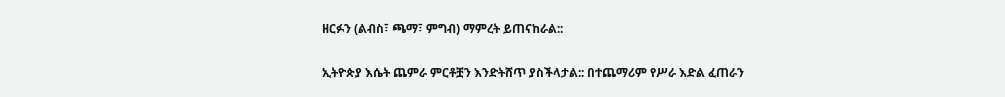ዘርፉን (ልብስ፣ ጫማ፣ ምግብ) ማምረት ይጠናከራል::

ኢትዮጵያ እሴት ጨምራ ምርቶቿን እንድትሸጥ ያስችላታል:: በተጨማሪም የሥራ እድል ፈጠራን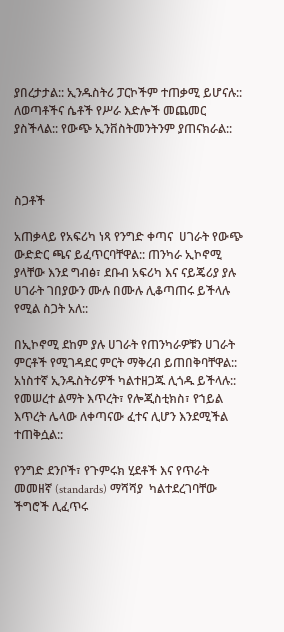ያበረታታል:: ኢንዱስትሪ ፓርኮችም ተጠቃሚ ይሆናሉ:: ለወጣቶችና ሴቶች የሥራ እድሎች መጨመር ያስችላል:: የውጭ ኢንቨስትመንትንም ያጠናክራል::



ስጋቶች

አጠቃላይ የአፍሪካ ነጻ የንግድ ቀጣና  ሀገራት የውጭ ውድድር ጫና ይፈጥርባቸዋል:: ጠንካራ ኢኮኖሚ ያላቸው እንደ ግብፅ፣ ደቡብ አፍሪካ እና ናይጄሪያ ያሉ ሀገራት ገበያውን ሙሉ በሙሉ ሊቆጣጠሩ ይችላሉ የሚል ስጋት አለ::

በኢኮኖሚ ደከም ያሉ ሀገራት የጠንካራዎቹን ሀገራት ምርቶች የሚገዳደር ምርት ማቅረብ ይጠበቅባቸዋል:: አነስተኛ ኢንዱስትሪዎች ካልተዘጋጁ ሊጎዱ ይችላሉ:: የመሠረተ ልማት እጥረት፣ የሎጂስቲክስ፣ የኀይል እጥረት ሌላው ለቀጣናው ፈተና ሊሆን እንደሚችል ተጠቅሷል::

የንግድ ደንቦች፣ የጉምሩክ ሂደቶች እና የጥራት መመዘኛ (standards) ማሻሻያ  ካልተደረገባቸው ችግሮች ሊፈጥሩ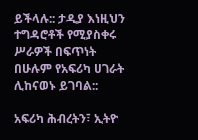ይችላሉ:: ታዲያ እነዚህን ተግዳሮቶች የሚያስቀሩ ሥራዎች በፍጥነት በሁሉም የአፍሪካ ሀገራት ሊከናወኑ ይገባል::

አፍሪካ ሕብረትን፣ ኢትዮ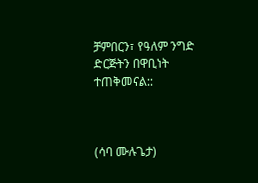ቻምበርን፣ የዓለም ንግድ ድርጅትን በዋቢነት ተጠቅመናል::



(ሳባ ሙሉጌታ)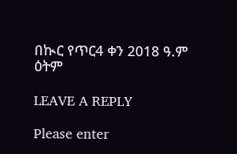በኲር የጥር4 ቀን 2018 ዓ.ም ዕትም

LEAVE A REPLY

Please enter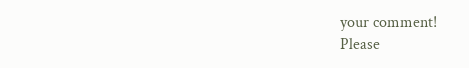your comment!
Please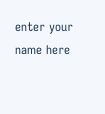enter your name here